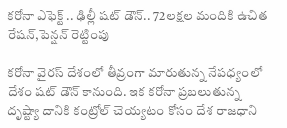కరోనా ఎఫెక్ట్ .. ఢిల్లీ షట్ డౌన్.. 72లక్షల మందికి ఉచిత రేషన్,పెన్షన్ రెట్టింపు

కరోనా వైరస్ దేశంలో తీవ్రంగా మారుతున్న నేపధ్యంలో దేశం షట్ డౌన్ కానుంది. ఇక కరోనా ప్రబలుతున్న దృష్ట్యా దానికి కంట్రోల్ చెయ్యటం కోసం దేశ రాజధాని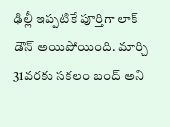ఢిల్లీ ఇప్పటికే పూర్తిగా లాక్ డౌన్ అయిపోయింది. మార్చి 31వరకు సకలం బంద్ అని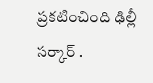ప్రకటించింది ఢిల్లీ సర్కార్ .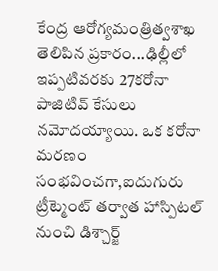కేంద్ర ఆరోగ్యమంత్రిత్వశాఖ తెలిపిన ప్రకారం...ఢిల్లీలో ఇప్పటివరకు 27కరోనా పాజిటివ్ కేసులు నమోదయ్యాయి. ఒక కరోనా మరణం సంభవించగా,ఐదుగురు ట్రీట్మెంట్ తర్వాత హాస్పిటల్ నుంచి డిశ్చార్జ్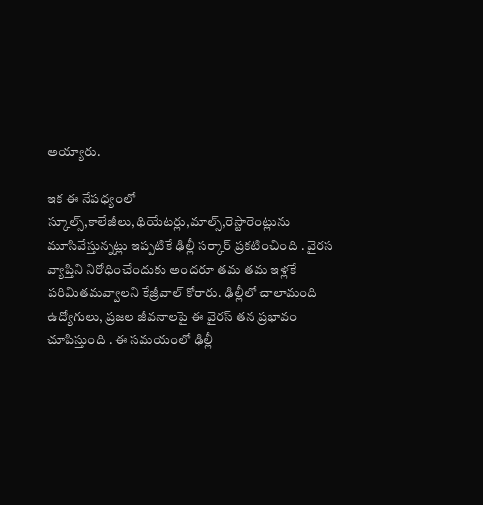అయ్యారు.

ఇక ఈ నేపధ్యంలో స్కూల్స్,కాలేజీలు,థియేటర్లు,మాల్స్,రెస్టారెంట్లును మూసివేస్తున్నట్లు ఇప్పటికే ఢిల్లీ సర్కార్ ప్రకటించింది . వైరస వ్యాప్తిని నిరోధించేందుకు అందరూ తమ తమ ఇళ్లకే పరిమితమవ్వాలని కేజ్రీవాల్ కోరారు. ఢిల్లీలో చాలామంది ఉద్యోగులు, ప్రజల జీవనాలపై ఈ వైరస్ తన ప్రభావం చూపిస్తుంది . ఈ సమయంలో ఢిల్లీ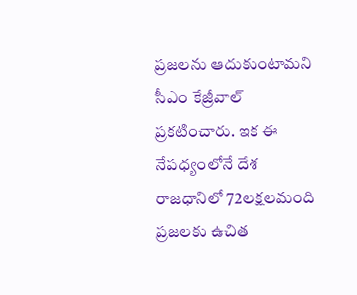ప్రజలను ఆదుకుంటామని సీఎం కేజ్రీవాల్ ప్రకటించారు. ఇక ఈ నేపధ్యంలోనే దేశ రాజధానిలో 72లక్షలమంది ప్రజలకు ఉచిత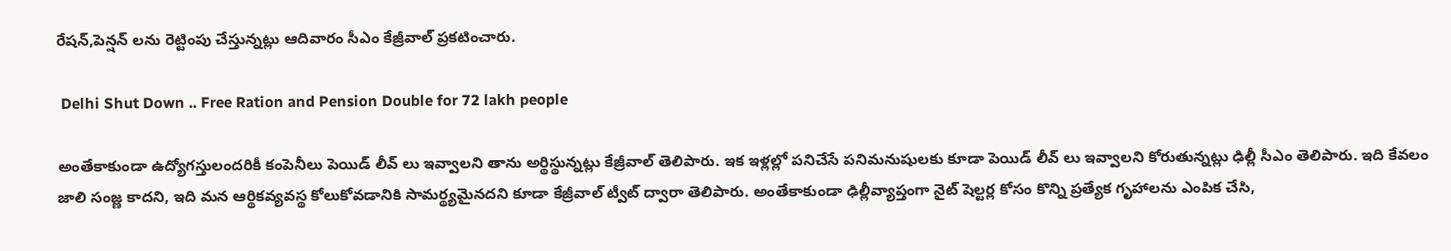రేషన్,పెన్షన్ లను రెట్టింపు చేస్తున్నట్లు ఆదివారం సీఎం కేజ్రీవాల్ ప్రకటించారు.

 Delhi Shut Down .. Free Ration and Pension Double for 72 lakh people

అంతేకాకుండా ఉద్యోగస్తులందరికీ కంపెనీలు పెయిడ్ లీవ్ లు ఇవ్వాలని తాను అర్థిస్థున్నట్లు కేజ్రీవాల్ తెలిపారు. ఇక ఇళ్లల్లో పనిచేసే పనిమనుషులకు కూడా పెయిడ్ లీవ్ లు ఇవ్వాలని కోరుతున్నట్లు ఢిల్లీ సీఎం తెలిపారు. ఇది కేవలం జాలి సంజ్ణ కాదని, ఇది మన ఆర్థికవ్యవస్థ కోలుకోవడానికి సామర్థ్యమైనదని కూడా కేజ్రీవాల్ ట్వీట్ ద్వారా తెలిపారు. అంతేకాకుండా ఢిల్లీవ్యాప్తంగా నైట్ షెల్టర్ల కోసం కొన్ని ప్రత్యేక గృహాలను ఎంపిక చేసి,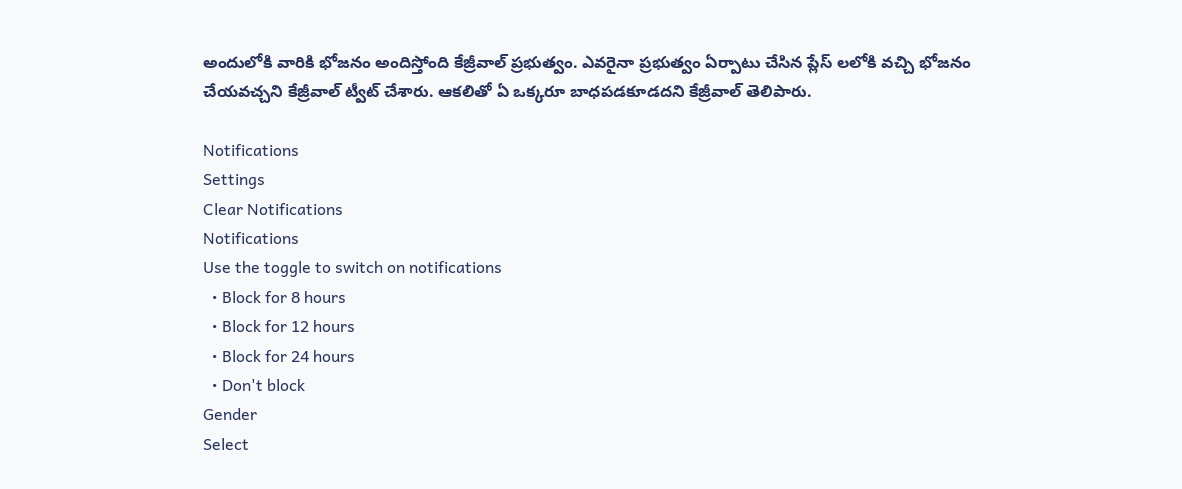అందులోకి వారికి భోజనం అందిస్తోంది కేజ్రీవాల్ ప్రభుత్వం. ఎవరైనా ప్రభుత్వం ఏర్పాటు చేసిన ప్లేస్ లలోకి వచ్చి భోజనం చేయవచ్చని కేజ్రీవాల్ ట్వీట్ చేశారు. ఆకలితో ఏ ఒక్కరూ బాధపడకూడదని కేజ్రీవాల్ తెలిపారు.

Notifications
Settings
Clear Notifications
Notifications
Use the toggle to switch on notifications
  • Block for 8 hours
  • Block for 12 hours
  • Block for 24 hours
  • Don't block
Gender
Select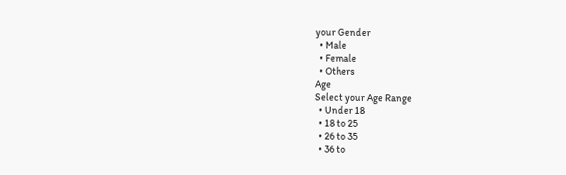your Gender
  • Male
  • Female
  • Others
Age
Select your Age Range
  • Under 18
  • 18 to 25
  • 26 to 35
  • 36 to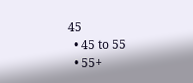45
  • 45 to 55
  • 55+